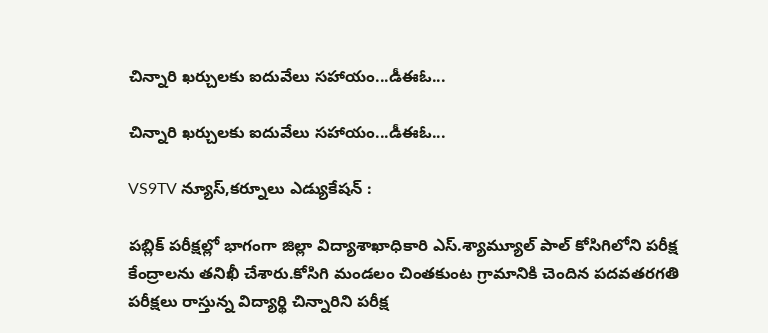చిన్నారి ఖర్చులకు ఐదువేలు సహాయం...డీఈఓ...

చిన్నారి ఖర్చులకు ఐదువేలు సహాయం...డీఈఓ...

VS9TV న్యూస్,కర్నూలు ఎడ్యుకేషన్ :

పబ్లిక్‌ పరీక్షల్లో భాగంగా జిల్లా విద్యాశాఖాధికారి ఎస్.శ్యామ్యూల్ పాల్ కోసిగిలోని పరీక్ష కేంద్రాలను తనిఖీ చేశారు.కోసిగి మండలం చింతకుంట గ్రామానికి చెందిన పదవతరగతి పరీక్షలు రాస్తున్న విద్యార్థి చిన్నారిని పరీక్ష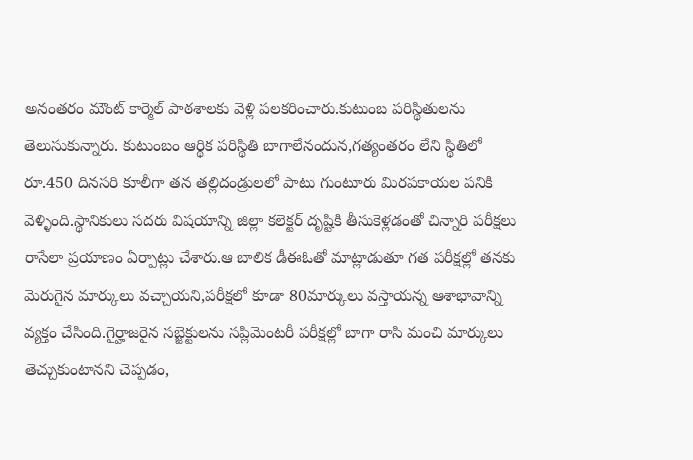అనంతరం మౌంట్ కార్మెల్ పాఠశాలకు వెళ్లి పలకరించారు.కుటుంబ పరిస్థితులను తెలుసుకున్నారు. కుటుంబం ఆర్థిక పరిస్థితి బాగాలేనందున,గత్యంతరం లేని స్థితిలో రూ.450 దినసరి కూలీగా తన తల్లిదండ్రులలో పాటు గుంటూరు మిరపకాయల పనికి వెళ్ళింది.స్థానికులు సదరు విషయాన్ని జిల్లా కలెక్టర్ దృష్టికి తీసుకెళ్లడంతో చిన్నారి పరీక్షలు రాసేలా ప్రయాణం ఏర్పాట్లు చేశారు.ఆ బాలిక డీఈఓతో మాట్లాడుతూ గత పరీక్షల్లో తనకు మెరుగైన మార్కులు వచ్చాయని,పరీక్షలో కూడా 80మార్కులు వస్తాయన్న ఆశాభావాన్ని వ్యక్తం చేసింది.గైర్హాజరైన సబ్జెక్టులను సప్లిమెంటరీ పరీక్షల్లో బాగా రాసి మంచి మార్కులు తెచ్చుకుంటానని చెప్పడం,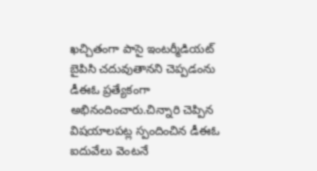ఖచ్చితంగా పాసై ఇంటర్మీడియట్ బైపిసి చదువుతానని చెప్పడంను డీఈఓ ప్రత్యేకంగా అభినందించారు.చిన్నారి చెప్పిన విషయాలపట్ల స్పందించిన డీఈఓ ఐదువేలు వెంటనే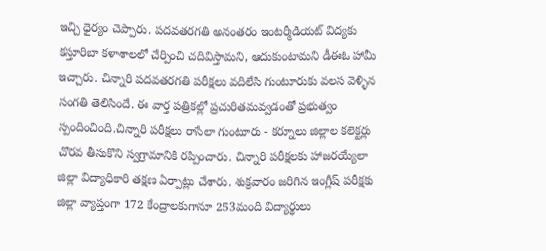ఇచ్చి ధైర్యం చెప్పారు. పదవతరగతి అనంతరం ఇంటర్మీడియట్ విద్యకు కస్తూరిబా కళాశాలలో చేర్పించి చదివిస్తామని, ఆదుకుంటామని డీఈఓ హామీ ఇచ్చారు. చిన్నారి పదవతరగతి పరీక్షలు వదిలేసి గుంటూరుకు వలస వెళ్ళిన సంగతి తెలిసిందే. ఈ వార్త పత్రికల్లో ప్రచురితమవ్వడంతో ప్రభుత్వం స్పందించింది.చిన్నారి పరీక్షలు రాసేలా గుంటూరు - కర్నూలు జిల్లాల కలెక్టర్లు చొరవ తీసుకొని స్వగ్రామానికి రప్పించారు. చిన్నారి పరీక్షలకు హాజరయ్యేలా జిల్లా విద్యాధికారి తక్షణ ఏర్పాట్లు చేశారు. శుక్రవారం జరిగిన ఇంగ్లీష్ పరీక్షకు జిల్లా వ్యాప్తంగా 172 కేంద్రాలకుగానూ 253మంది విద్యార్థులు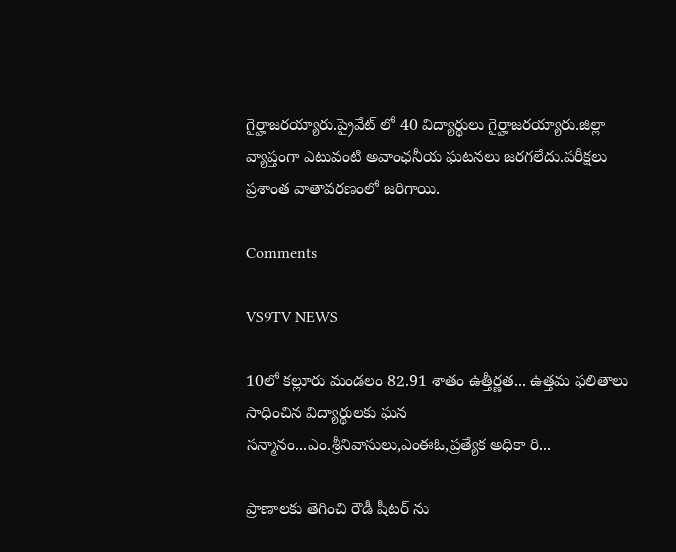గైర్హాజరయ్యారు.ప్రైవేట్ లో 40 విద్యార్థులు గైర్హాజరయ్యారు.జిల్లా వ్యాప్తంగా ఎటువంటి అవాంఛనీయ ఘటనలు జరగలేదు.పరీక్షలు ప్రశాంత వాతావరణంలో జరిగాయి.

Comments

VS9TV NEWS

10లో కల్లూరు మండలం 82.91 శాతం ఉత్తీర్ణత... ఉత్తమ ఫలితాలు సాధించిన విద్యార్థులకు ఘన సన్మానం...ఎం.శ్రీనివాసులు,ఎంఈఓ,ప్రత్యేక అధికా రి...

ప్రాణాలకు తెగించి రౌడీ షీటర్ ను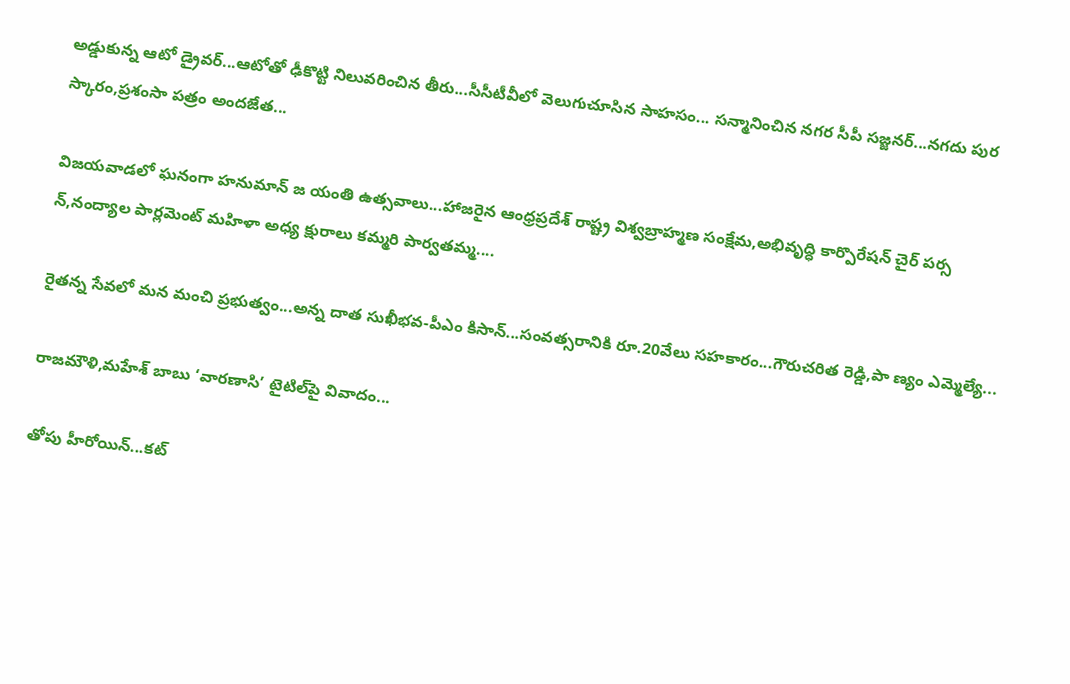అడ్డుకున్న ఆటో డ్రైవర్...ఆటోతో ఢీకొట్టి నిలువరించిన తీరు...సీసీటీవీలో వెలుగుచూసిన సాహసం... సన్మానించిన నగర సీపీ సజ్జనర్...నగదు పుర స్కారం,ప్రశంసా పత్రం అందజేత...

విజయవాడలో ఘనంగా హనుమాన్ జ యంతి ఉత్సవాలు...హాజరైన ఆంధ్రప్రదేశ్ రాష్ట్ర విశ్వబ్రాహ్మణ సంక్షేమ,అభివృద్ధి కార్పొరేషన్ చైర్ పర్స న్,నంద్యాల పార్లమెంట్ మహిళా అధ్య క్షురాలు కమ్మరి పార్వతమ్మ....

రైతన్న సేవలో మన మంచి ప్రభుత్వం...అన్న దాత సుఖీభవ-పీఎం కిసాన్...సంవత్సరానికి రూ.20వేలు సహకారం...గౌరుచరిత రెడ్డి,పా ణ్యం ఎమ్మెల్యే...

రాజమౌళి,మహేశ్ బాబు ‘వారణాసి’ టైటిల్‌పై వివాదం...

తోపు హీరోయిన్...కట్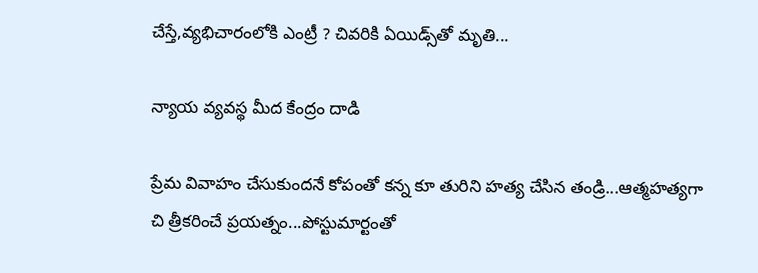చేస్తే,వ్యభిచారంలోకి ఎంట్రీ ? చివరికి ఏయిడ్స్‌తో మృతి...

న్యాయ వ్యవస్థ మీద కేంద్రం దాడి

ప్రేమ వివాహం చేసుకుందనే కోపంతో కన్న కూ తురిని హత్య చేసిన తండ్రి...ఆత్మహత్యగా చి త్రీకరించే ప్రయత్నం...పోస్టుమార్టంతో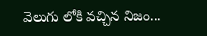వెలుగు లోకి వచ్చిన నిజం...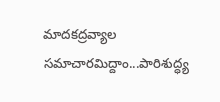మాదకద్రవ్యాల సమాచారమిద్దాం...పారిశుద్ధ్య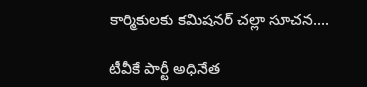కార్మికులకు కమిషనర్ చల్లా సూచన....

టీవీకే పార్టీ అధినేత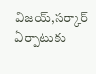విజయ్,సర్కార్ ఏర్పాటుకు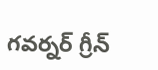గవర్నర్ గ్రీన్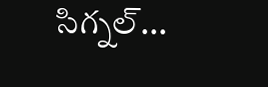సిగ్నల్...